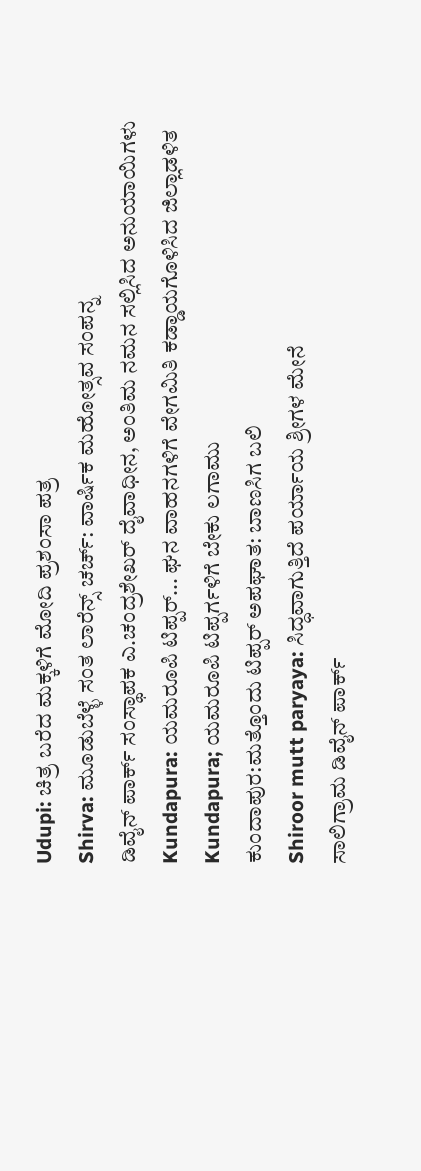Udupi: ಚಿತ್ರ ಬರೆದ ಮಕ್ಕಳಿಗೆ ಮೋದಿ ಪ್ರಶಂಸಾ ಪತ್ರ
Shirva: ಮೂಡುಬೆಳ್ಳೆ ಸಂತ ಲಾರೆನ್ಸ್ ಚರ್ಚ್: ವಾರ್ಷಿಕ ಮಹೋತ್ಸವ ಸಂಪನ್ನ
ಡಿವೈನ್ ಪಾರ್ಕ್ ಸಂಸ್ಥಾಪಕ ಎ.ಚಂದ್ರಶೇಖರ್ ದೈವಾಧೀನ, ಅಂತಿಮ ನಮನ ಸಲ್ಲಿಸಿದ ಅನುಯಾಯಿಗಳು
Kundapura: ಯಮರೂಪಿ ಟಿಪ್ಪರ್... ಘನ ವಾಹನಗಳಿಗೆ ವೇಗಮಿತಿ ಕಡ್ಡಾಯಗೊಳಿಸಿದ ಜಿಲ್ಲಾಡಳಿತ
Kundapura; ಯಮರೂಪಿ ಟಿಪ್ಪರ್ಗಳಿಗೆ ಬೇಕು ಲಗಾಮು
ಕುಂದಾಪುರ:ಮತ್ತೊಂದು ಟಿಪ್ಪರ್ ಅಪಘಾತ: ಬಾಣಸಿಗ ಬಲಿ
Shiroor mutt paryaya: ಸಿದ್ಧವಾಗುತ್ತಿದೆ ಪರ್ಯಾಯ ಶ್ರೀಗಳ ಮೇನೆ
ಸಾಲಿಗ್ರಾಮ ಡಿವೈನ್ ಪಾರ್ಕ್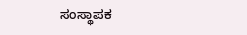ಸಂಸ್ಥಾಪಕ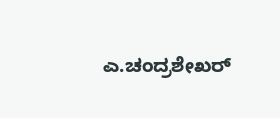ಎ.ಚಂದ್ರಶೇಖರ್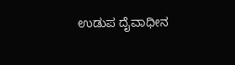ಉಡುಪ ದೈವಾಧೀನ